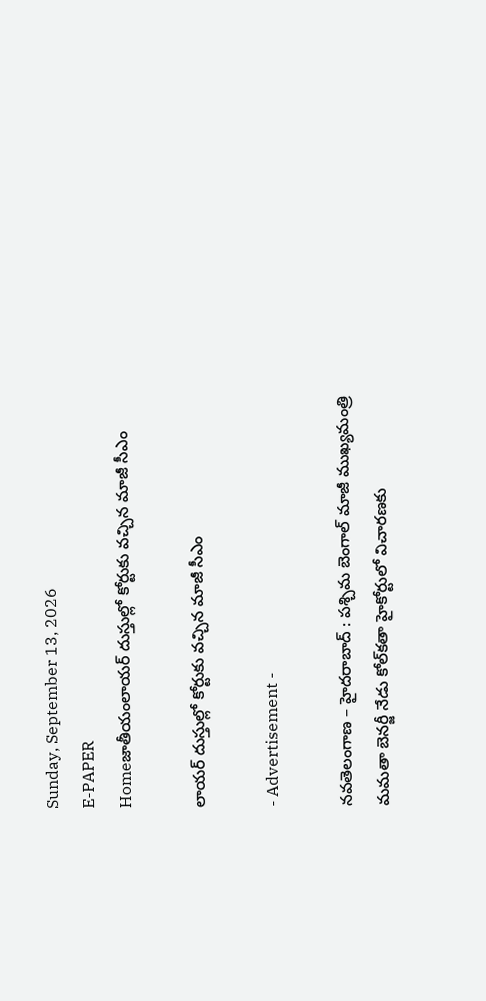Sunday, September 13, 2026
E-PAPER
Homeజాతీయంలాయర్ దుస్తుల్లో కోర్టుకు వచ్చిన మాజీ సీఎం

లాయర్ దుస్తుల్లో కోర్టుకు వచ్చిన మాజీ సీఎం

- Advertisement -

నవతెలంగాణ – హైదరాబాద్ : పశ్చిమ బెంగాల్ మాజీ ముఖ్యమంత్రి మమతా బెనర్జీ నేడు కోల్‌కతా హైకోర్టులో విచారణకు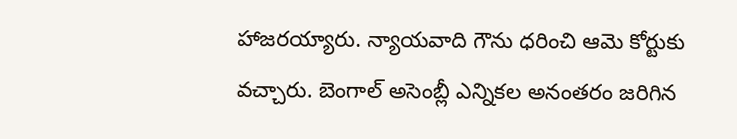హాజరయ్యారు. న్యాయవాది గౌను ధరించి ఆమె కోర్టుకు వచ్చారు. బెంగాల్ అసెంబ్లీ ఎన్నికల అనంతరం జరిగిన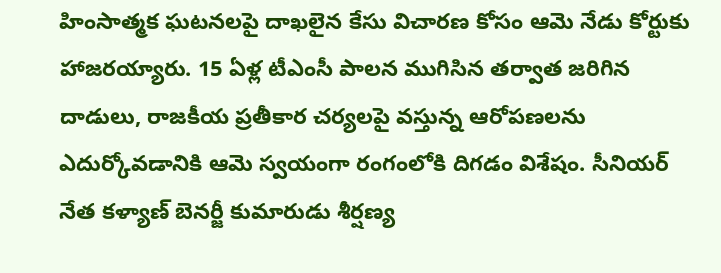హింసాత్మక ఘటనలపై దాఖలైన కేసు విచారణ కోసం ఆమె నేడు కోర్టుకు హాజరయ్యారు. 15 ఏళ్ల టీఎంసీ పాలన ముగిసిన తర్వాత జరిగిన దాడులు, రాజకీయ ప్రతీకార చర్యలపై వస్తున్న ఆరోపణలను ఎదుర్కోవడానికి ఆమె స్వయంగా రంగంలోకి దిగడం విశేషం. సీనియర్ నేత కళ్యాణ్ బెనర్జీ కుమారుడు శీర్షణ్య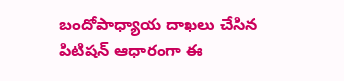బందోపాధ్యాయ దాఖలు చేసిన పిటిషన్ ఆధారంగా ఈ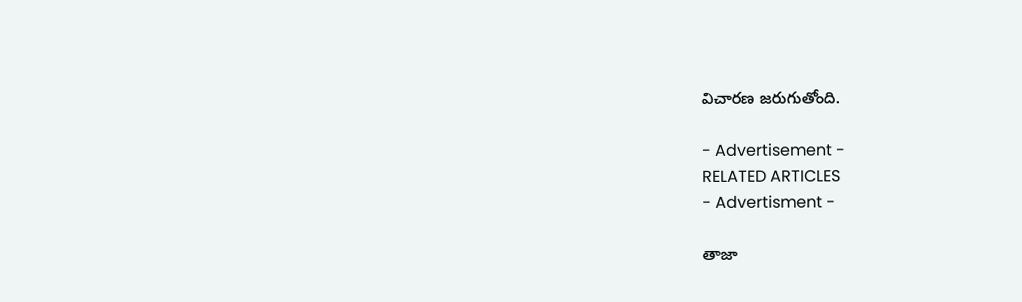విచారణ జరుగుతోంది.

- Advertisement -
RELATED ARTICLES
- Advertisment -

తాజా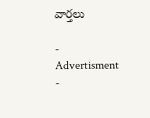వార్తలు

- Advertisment -